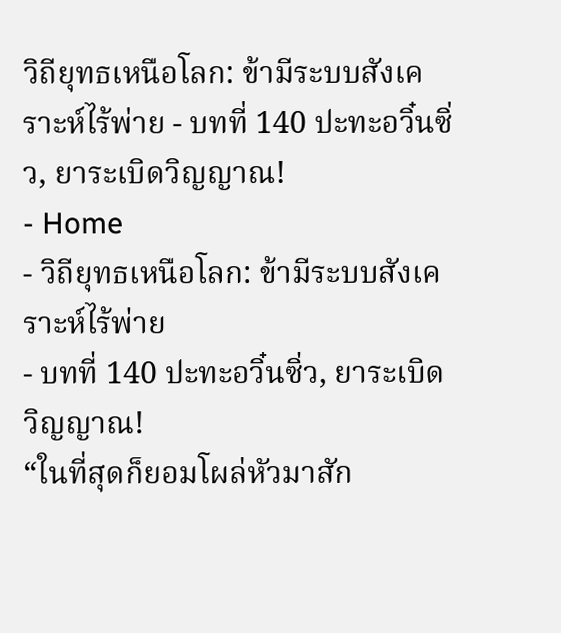วิถียุทธเหนือโลก: ข้ามีระบบสังเคราะห์ไร้พ่าย - บทที่ 140 ปะทะอวิ๋นซิ่ว, ยาระเบิดวิญญาณ!
- Home
- วิถียุทธเหนือโลก: ข้ามีระบบสังเคราะห์ไร้พ่าย
- บทที่ 140 ปะทะอวิ๋นซิ่ว, ยาระเบิดวิญญาณ!
“ในที่สุดก็ยอมโผล่หัวมาสัก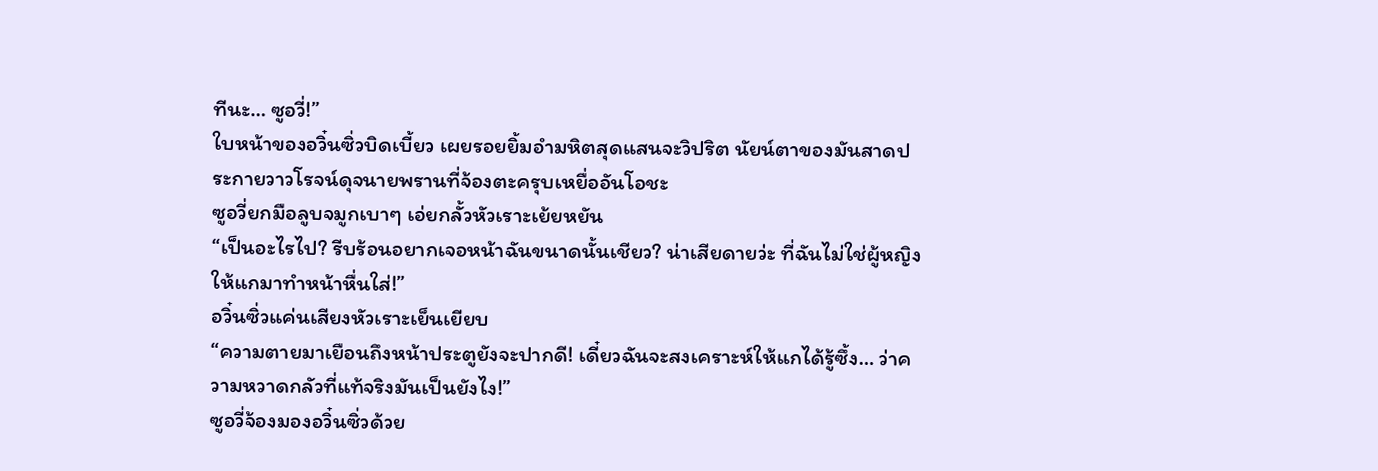ทีนะ… ซูอวี่!”
ใบหน้าของอวิ๋นซิ่วบิดเบี้ยว เผยรอยยิ้มอำมหิตสุดแสนจะวิปริต นัยน์ตาของมันสาดประกายวาวโรจน์ดุจนายพรานที่จ้องตะครุบเหยื่ออันโอชะ
ซูอวี่ยกมือลูบจมูกเบาๆ เอ่ยกลั้วหัวเราะเย้ยหยัน
“เป็นอะไรไป? รีบร้อนอยากเจอหน้าฉันขนาดนั้นเชียว? น่าเสียดายว่ะ ที่ฉันไม่ใช่ผู้หญิงให้แกมาทำหน้าหื่นใส่!”
อวิ๋นซิ่วแค่นเสียงหัวเราะเย็นเยียบ
“ความตายมาเยือนถึงหน้าประตูยังจะปากดี! เดี๋ยวฉันจะสงเคราะห์ให้แกได้รู้ซึ้ง… ว่าความหวาดกลัวที่แท้จริงมันเป็นยังไง!”
ซูอวี่จ้องมองอวิ๋นซิ่วด้วย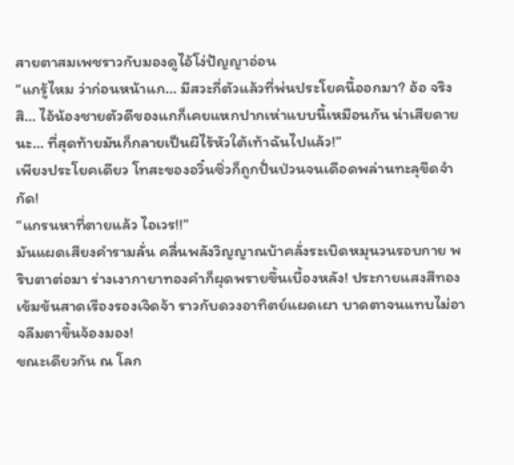สายตาสมเพชราวกับมองดูไอ้โง่ปัญญาอ่อน
“แกรู้ไหม ว่าก่อนหน้าแก… มีสวะกี่ตัวแล้วที่พ่นประโยคนี้ออกมา? อ้อ จริงสิ… ไอ้น้องชายตัวดีของแกก็เคยแหกปากเห่าแบบนี้เหมือนกัน น่าเสียดายนะ… ที่สุดท้ายมันก็กลายเป็นผีไร้หัวใต้เท้าฉันไปแล้ว!”
เพียงประโยคเดียว โทสะของอวิ๋นซิ่วก็ถูกปั่นป่วนจนเดือดพล่านทะลุขีดจำกัด!
“แกรนหาที่ตายแล้ว ไอเวร!!”
มันแผดเสียงคำรามลั่น คลื่นพลังวิญญาณบ้าคลั่งระเบิดหมุนวนรอบกาย พริบตาต่อมา ร่างเงากายาทองคำก็ผุดพรายขึ้นเบื้องหลัง! ประกายแสงสีทองเข้มข้นสาดเรืองรองเจิดจ้า ราวกับดวงอาทิตย์แผดเผา บาดตาจนแทบไม่อาจลืมตาขึ้นจ้องมอง!
ขณะเดียวกัน ณ โลก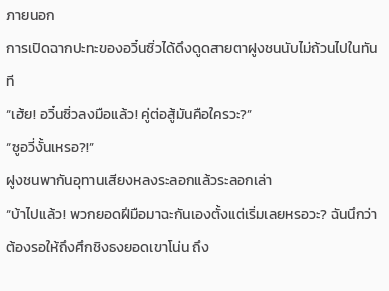ภายนอก
การเปิดฉากปะทะของอวิ๋นซิ่วได้ดึงดูดสายตาฝูงชนนับไม่ถ้วนไปในทันที
“เฮ้ย! อวิ๋นซิ่วลงมือแล้ว! คู่ต่อสู้มันคือใครวะ?”
“ซูอวี่งั้นเหรอ?!”
ฝูงชนพากันอุทานเสียงหลงระลอกแล้วระลอกเล่า
“บ้าไปแล้ว! พวกยอดฝีมือมาฉะกันเองตั้งแต่เริ่มเลยหรอวะ? ฉันนึกว่าต้องรอให้ถึงศึกชิงธงยอดเขาโน่น ถึง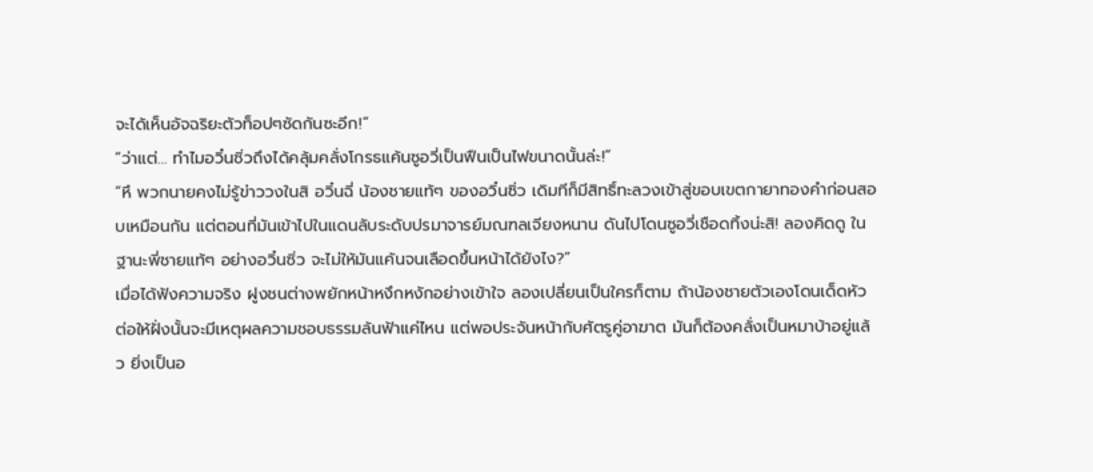จะได้เห็นอัจฉริยะตัวท็อปๆซัดกันซะอีก!”
“ว่าแต่… ทำไมอวิ๋นซิ่วถึงได้คลุ้มคลั่งโกรธแค้นซูอวี่เป็นฟืนเป็นไฟขนาดนั้นล่ะ!”
“หึ พวกนายคงไม่รู้ข่าววงในสิ อวิ๋นฉี่ น้องชายแท้ๆ ของอวิ๋นซิ่ว เดิมทีก็มีสิทธิ์ทะลวงเข้าสู่ขอบเขตกายาทองคำก่อนสอบเหมือนกัน แต่ตอนที่มันเข้าไปในแดนลับระดับปรมาจารย์มณฑลเจียงหนาน ดันไปโดนซูอวี่เชือดทิ้งน่ะสิ! ลองคิดดู ในฐานะพี่ชายแท้ๆ อย่างอวิ๋นซิ่ว จะไม่ให้มันแค้นจนเลือดขึ้นหน้าได้ยังไง?”
เมื่อได้ฟังความจริง ฝูงชนต่างพยักหน้าหงึกหงักอย่างเข้าใจ ลองเปลี่ยนเป็นใครก็ตาม ถ้าน้องชายตัวเองโดนเด็ดหัว ต่อให้ฝั่งนั้นจะมีเหตุผลความชอบธรรมล้นฟ้าแค่ไหน แต่พอประจันหน้ากับศัตรูคู่อาฆาต มันก็ต้องคลั่งเป็นหมาบ้าอยู่แล้ว ยิ่งเป็นอ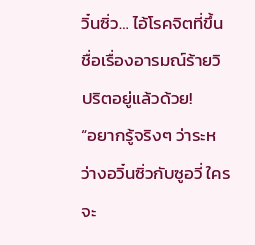วิ๋นซิ่ว… ไอ้โรคจิตที่ขึ้นชื่อเรื่องอารมณ์ร้ายวิปริตอยู่แล้วด้วย!
“อยากรู้จริงๆ ว่าระหว่างอวิ๋นซิ่วกับซูอวี่ ใครจะ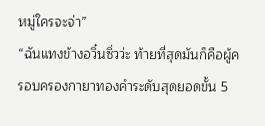หมู่ใครจะจ่า”
“ฉันแทงข้างอวิ๋นซิ่วว่ะ ท้ายที่สุดมันก็คือผู้ครอบครองกายาทองคำระดับสุดยอดขั้น 5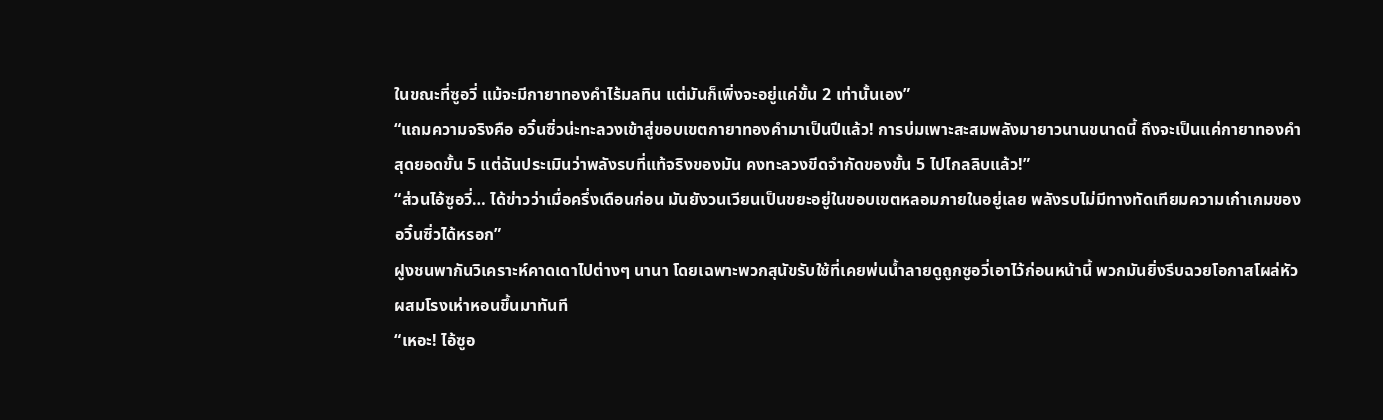ในขณะที่ซูอวี่ แม้จะมีกายาทองคำไร้มลทิน แต่มันก็เพิ่งจะอยู่แค่ขั้น 2 เท่านั้นเอง”
“แถมความจริงคือ อวิ๋นซิ่วน่ะทะลวงเข้าสู่ขอบเขตกายาทองคำมาเป็นปีแล้ว! การบ่มเพาะสะสมพลังมายาวนานขนาดนี้ ถึงจะเป็นแค่กายาทองคำสุดยอดขั้น 5 แต่ฉันประเมินว่าพลังรบที่แท้จริงของมัน คงทะลวงขีดจำกัดของขั้น 5 ไปไกลลิบแล้ว!”
“ส่วนไอ้ซูอวี่… ได้ข่าวว่าเมื่อครึ่งเดือนก่อน มันยังวนเวียนเป็นขยะอยู่ในขอบเขตหลอมภายในอยู่เลย พลังรบไม่มีทางทัดเทียมความเก๋าเกมของอวิ๋นซิ่วได้หรอก”
ฝูงชนพากันวิเคราะห์คาดเดาไปต่างๆ นานา โดยเฉพาะพวกสุนัขรับใช้ที่เคยพ่นน้ำลายดูถูกซูอวี่เอาไว้ก่อนหน้านี้ พวกมันยิ่งรีบฉวยโอกาสโผล่หัวผสมโรงเห่าหอนขึ้นมาทันที
“เหอะ! ไอ้ซูอ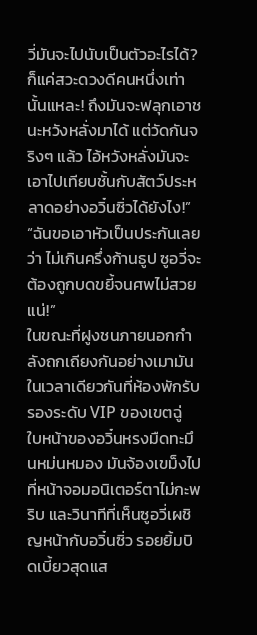วี่มันจะไปนับเป็นตัวอะไรได้? ก็แค่สวะดวงดีคนหนึ่งเท่านั้นแหละ! ถึงมันจะฟลุกเอาชนะหวังหลั่งมาได้ แต่วัดกันจริงๆ แล้ว ไอ้หวังหลั่งมันจะเอาไปเทียบชั้นกับสัตว์ประหลาดอย่างอวิ๋นซิ่วได้ยังไง!”
“ฉันขอเอาหัวเป็นประกันเลยว่า ไม่เกินครึ่งก้านธูป ซูอวี่จะต้องถูกบดขยี้จนศพไม่สวยแน่!”
ในขณะที่ฝูงชนภายนอกกำลังถกเถียงกันอย่างเมามัน ในเวลาเดียวกันที่ห้องพักรับรองระดับ VIР ของเขตฉู่
ใบหน้าของอวิ๋นหรงมืดทะมึนหม่นหมอง มันจ้องเขม็งไปที่หน้าจอมอนิเตอร์ตาไม่กะพริบ และวินาทีที่เห็นซูอวี่เผชิญหน้ากับอวิ๋นซิ่ว รอยยิ้มบิดเบี้ยวสุดแส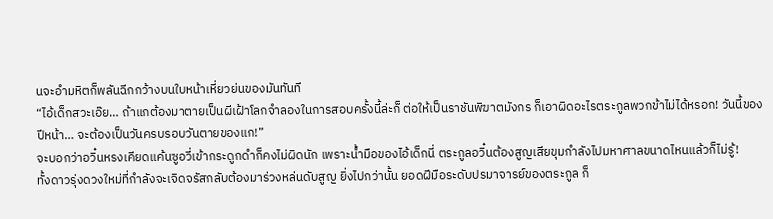นจะอำมหิตก็พลันฉีกกว้างบนใบหน้าเหี่ยวย่นของมันทันที
“ไอ้เด็กสวะเอ๊ย… ถ้าแกต้องมาตายเป็นผีเฝ้าโลกจำลองในการสอบครั้งนี้ล่ะก็ ต่อให้เป็นราชันพิฆาตมังกร ก็เอาผิดอะไรตระกูลพวกข้าไม่ได้หรอก! วันนี้ของปีหน้า… จะต้องเป็นวันครบรอบวันตายของแก!”
จะบอกว่าอวิ๋นหรงเคียดแค้นซูอวี่เข้ากระดูกดำก็คงไม่ผิดนัก เพราะน้ำมือของไอ้เด็กนี่ ตระกูลอวิ๋นต้องสูญเสียขุมกำลังไปมหาศาลขนาดไหนแล้วก็ไม่รู้!
ทั้งดาวรุ่งดวงใหม่ที่กำลังจะเจิดจรัสกลับต้องมาร่วงหล่นดับสูญ ยิ่งไปกว่านั้น ยอดฝีมือระดับปรมาจารย์ของตระกูล ก็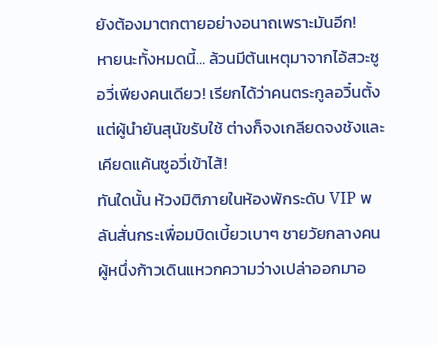ยังต้องมาตกตายอย่างอนาถเพราะมันอีก!
หายนะทั้งหมดนี้… ล้วนมีต้นเหตุมาจากไอ้สวะซูอวี่เพียงคนเดียว! เรียกได้ว่าคนตระกูลอวิ๋นตั้งแต่ผู้นำยันสุนัขรับใช้ ต่างก็จงเกลียดจงชังและเคียดแค้นซูอวี่เข้าไส้!
ทันใดนั้น ห้วงมิติภายในห้องพักระดับ VIР พลันสั่นกระเพื่อมบิดเบี้ยวเบาๆ ชายวัยกลางคนผู้หนึ่งก้าวเดินแหวกความว่างเปล่าออกมาอ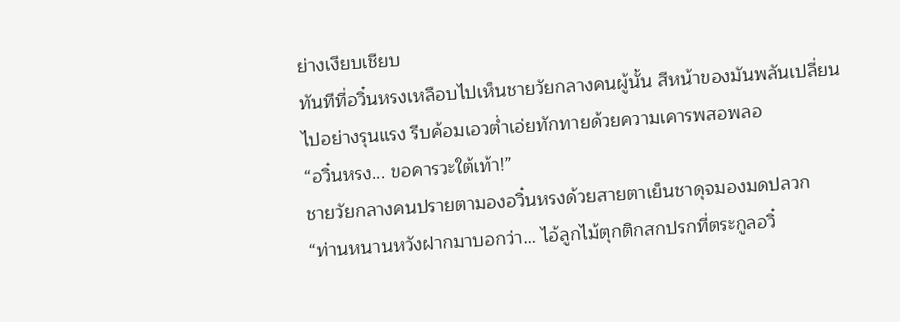ย่างเงียบเชียบ
ทันทีที่อวิ๋นหรงเหลือบไปเห็นชายวัยกลางคนผู้นั้น สีหน้าของมันพลันเปลี่ยนไปอย่างรุนแรง รีบค้อมเอวต่ำเอ่ยทักทายด้วยความเคารพสอพลอ
“อวิ๋นหรง... ขอคารวะใต้เท้า!”
ชายวัยกลางคนปรายตามองอวิ๋นหรงด้วยสายตาเย็นชาดุจมองมดปลวก
“ท่านหนานหวังฝากมาบอกว่า… ไอ้ลูกไม้ตุกติกสกปรกที่ตระกูลอวิ๋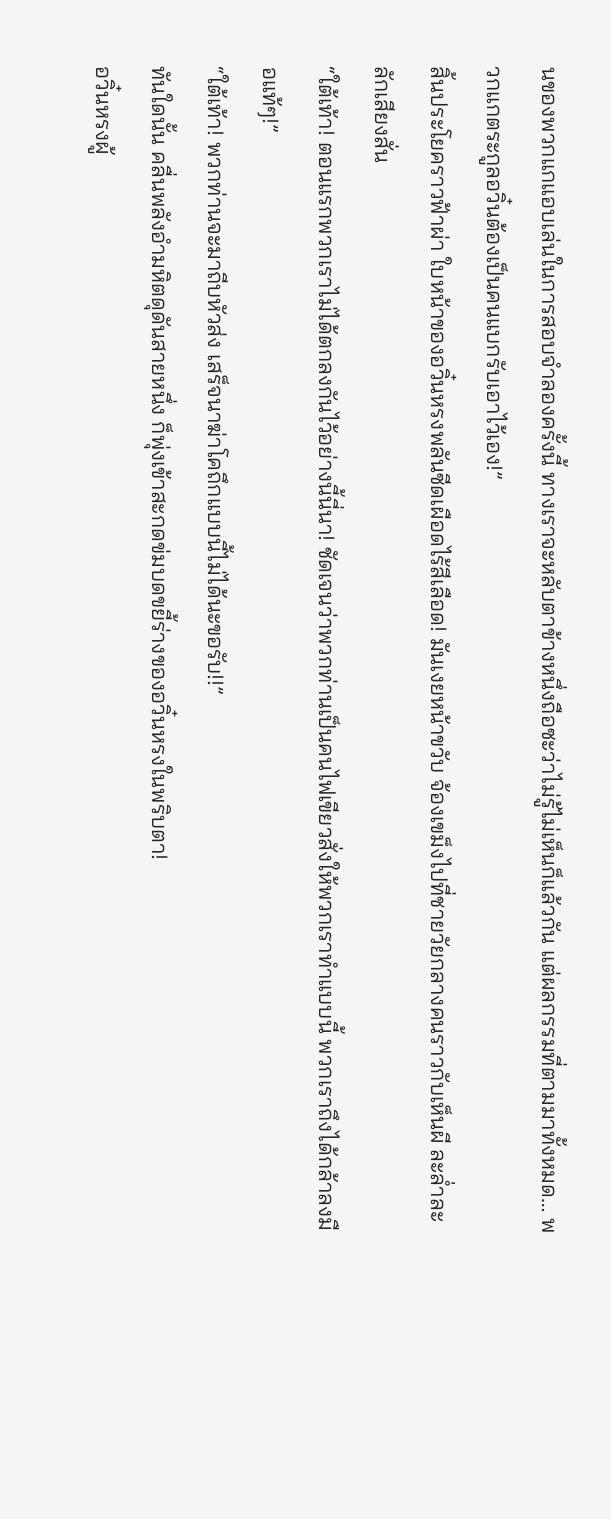นของพวกแกแอบเล่นในการสอบจำลองครั้งนี้ ทางเราจะหลับตาข้างหนึ่งถือซะว่าไม่รู้ไม่เห็นก็แล้วกัน แต่ผลกรรมที่ตามมาทั้งหมด… พวกแกตระกูลอวิ๋นต้องเป็นคนแบกรับเอาไว้เอง!”
สิ้นประโยคราวฟ้าผ่า ใบหน้าของอวิ๋นหรงพลันซีดเผือดไร้สีเลือด! มันเงยหน้าขวับ จ้องเขม็งไปที่ชายวัยกลางคนราวกับเห็นผี ละล่ำละลักเสียงสั่น
“ใต้เท้า! ตอนแรกพวกเราไม่ได้ตกลงกันไว้อย่างนี้นี่นา! ชัดเจนว่าพวกท่านเป็นคนไฟเขียวสั่งให้พวกเราทำแบบนี้ พวกเราถึงได้กล้าลงมือแท้ๆ!”
“ใต้เท้า! พวกท่านจะมาถีบหัวส่ง เสร็จนาฆ่าโคถึกแบบนี้ไม่ได้นะขอรับ!!”
ทันใดนั้น คลื่นพลังอำมหิตดุดันสายหนึ่ง ก็พุ่งเข้าสะกดข่มบดขยี้ร่างของอวิ๋นหรงในพริบตา!
อวิ๋นหรงผู้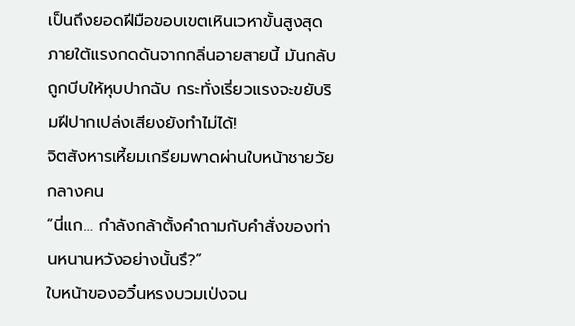เป็นถึงยอดฝีมือขอบเขตเหินเวหาขั้นสูงสุด ภายใต้แรงกดดันจากกลิ่นอายสายนี้ มันกลับถูกบีบให้หุบปากฉับ กระทั่งเรี่ยวแรงจะขยับริมฝีปากเปล่งเสียงยังทำไม่ได้!
จิตสังหารเหี้ยมเกรียมพาดผ่านใบหน้าชายวัยกลางคน
“นี่แก… กำลังกล้าตั้งคำถามกับคำสั่งของท่านหนานหวังอย่างนั้นรึ?”
ใบหน้าของอวิ๋นหรงบวมเป่งจน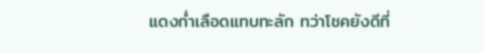แดงก่ำเลือดแทบทะลัก ทว่าโชคยังดีที่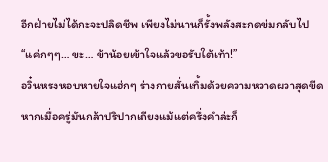อีกฝ่ายไม่ได้กะจะปลิดชีพ เพียงไม่นานก็รั้งพลังสะกดข่มกลับไป
“แค่กๆๆ… ขะ… ข้าน้อยเข้าใจแล้วขอรับใต้เท้า!”
อวิ๋นหรงหอบหายใจแฮ่กๆ ร่างกายสั่นเทิ้มด้วยความหวาดผวาสุดขีด หากเมื่อครู่มันกล้าปริปากเถียงแม้แต่ครึ่งคำล่ะก็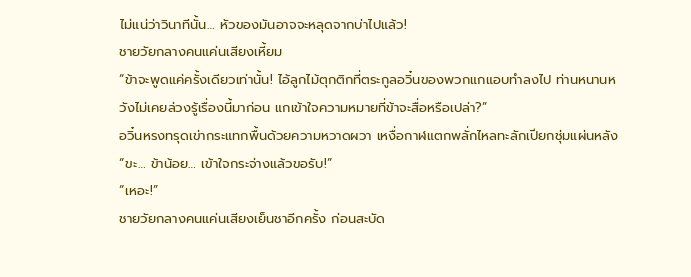ไม่แน่ว่าวินาทีนั้น… หัวของมันอาจจะหลุดจากบ่าไปแล้ว!
ชายวัยกลางคนแค่นเสียงเหี้ยม
“ข้าจะพูดแค่ครั้งเดียวเท่านั้น! ไอ้ลูกไม้ตุกติกที่ตระกูลอวิ๋นของพวกแกแอบทำลงไป ท่านหนานหวังไม่เคยล่วงรู้เรื่องนี้มาก่อน แกเข้าใจความหมายที่ข้าจะสื่อหรือเปล่า?”
อวิ๋นหรงทรุดเข่ากระแทกพื้นด้วยความหวาดผวา เหงื่อกาฬแตกพลั่กไหลทะลักเปียกชุ่มแผ่นหลัง
“ขะ… ข้าน้อย… เข้าใจกระจ่างแล้วขอรับ!”
“เหอะ!”
ชายวัยกลางคนแค่นเสียงเย็นชาอีกครั้ง ก่อนสะบัด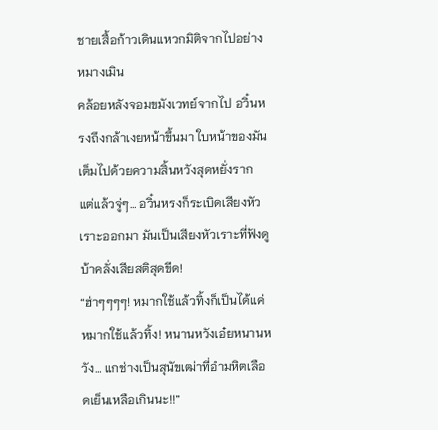ชายเสื้อก้าวเดินแหวกมิติจากไปอย่างหมางเมิน
คล้อยหลังจอมขมังเวทย์จากไป อวิ๋นหรงถึงกล้าเงยหน้าขึ้นมา ใบหน้าของมันเต็มไปด้วยความสิ้นหวังสุดหยั่งราก แต่แล้วจู่ๆ… อวิ๋นหรงก็ระเบิดเสียงหัวเราะออกมา มันเป็นเสียงหัวเราะที่ฟังดูบ้าคลั่งเสียสติสุดขีด!
“ฮ่าๆๆๆๆ! หมากใช้แล้วทิ้งก็เป็นได้แค่หมากใช้แล้วทิ้ง! หนานหวังเอ๋ยหนานหวัง… แกช่างเป็นสุนัขเฒ่าที่อำมหิตเลือดเย็นเหลือเกินนะ!!”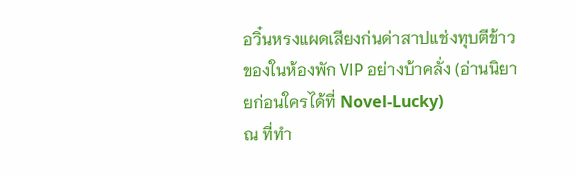อวิ๋นหรงแผดเสียงก่นด่าสาปแช่งทุบตีข้าวของในห้องพัก VIР อย่างบ้าคลั่ง (อ่านนิยายก่อนใครได้ที่ Novel-Lucky)
ณ ที่ทำ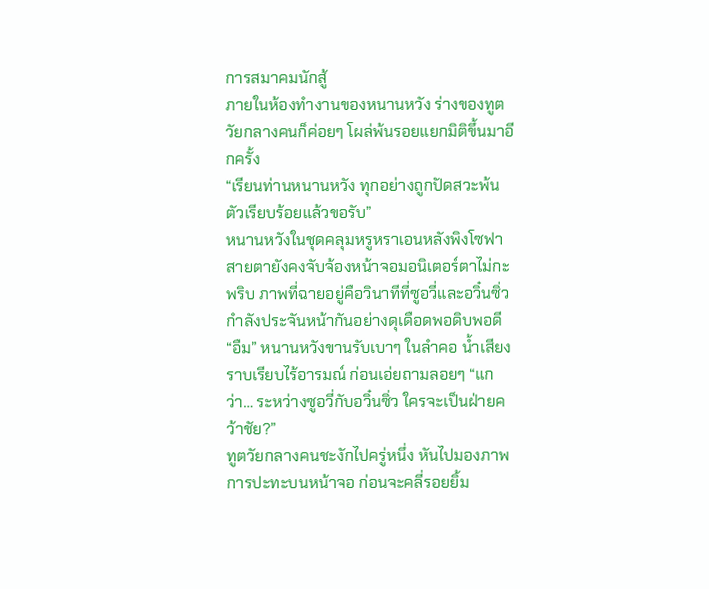การสมาคมนักสู้
ภายในห้องทำงานของหนานหวัง ร่างของทูตวัยกลางคนก็ค่อยๆ โผล่พ้นรอยแยกมิติขึ้นมาอีกครั้ง
“เรียนท่านหนานหวัง ทุกอย่างถูกปัดสวะพ้นตัวเรียบร้อยแล้วขอรับ”
หนานหวังในชุดคลุมหรูหราเอนหลังพิงโซฟา สายตายังคงจับจ้องหน้าจอมอนิเตอร์ตาไม่กะพริบ ภาพที่ฉายอยู่คือวินาทีที่ซูอวี่และอวิ๋นซิ่วกำลังประจันหน้ากันอย่างดุเดือดพอดิบพอดี
“อืม” หนานหวังขานรับเบาๆ ในลำคอ น้ำเสียงราบเรียบไร้อารมณ์ ก่อนเอ่ยถามลอยๆ “แกว่า… ระหว่างซูอวี่กับอวิ๋นซิ่ว ใครจะเป็นฝ่ายคว้าชัย?”
ทูตวัยกลางคนชะงักไปครู่หนึ่ง หันไปมองภาพการปะทะบนหน้าจอ ก่อนจะคลี่รอยยิ้ม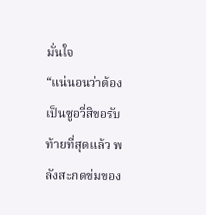มั่นใจ
“แน่นอนว่าต้องเป็นซูอวี่สิขอรับ ท้ายที่สุดแล้ว พลังสะกดข่มของ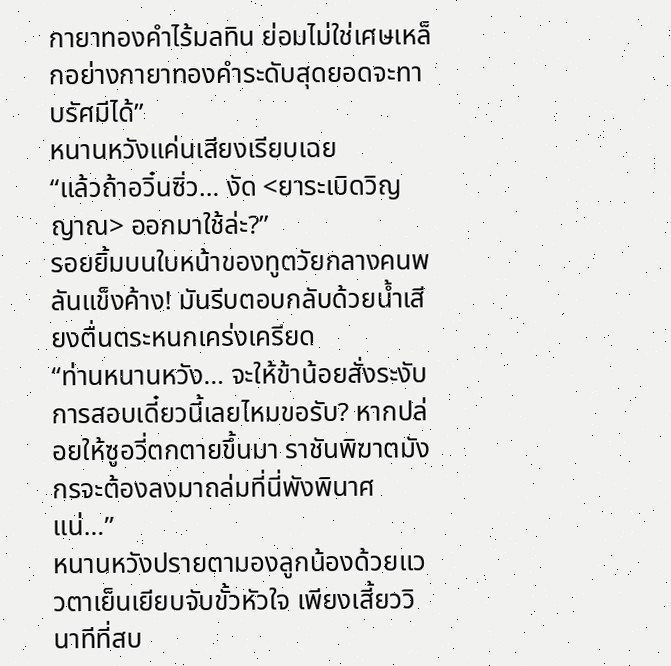กายาทองคำไร้มลทิน ย่อมไม่ใช่เศษเหล็กอย่างกายาทองคำระดับสุดยอดจะทาบรัศมีได้”
หนานหวังแค่นเสียงเรียบเฉย
“แล้วถ้าอวิ๋นซิ่ว… งัด <ยาระเบิดวิญญาณ> ออกมาใช้ล่ะ?”
รอยยิ้มบนใบหน้าของทูตวัยกลางคนพลันแข็งค้าง! มันรีบตอบกลับด้วยน้ำเสียงตื่นตระหนกเคร่งเครียด
“ท่านหนานหวัง… จะให้ข้าน้อยสั่งระงับการสอบเดี๋ยวนี้เลยไหมขอรับ? หากปล่อยให้ซูอวี่ตกตายขึ้นมา ราชันพิฆาตมังกรจะต้องลงมาถล่มที่นี่พังพินาศแน่…”
หนานหวังปรายตามองลูกน้องด้วยแววตาเย็นเยียบจับขั้วหัวใจ เพียงเสี้ยววินาทีที่สบ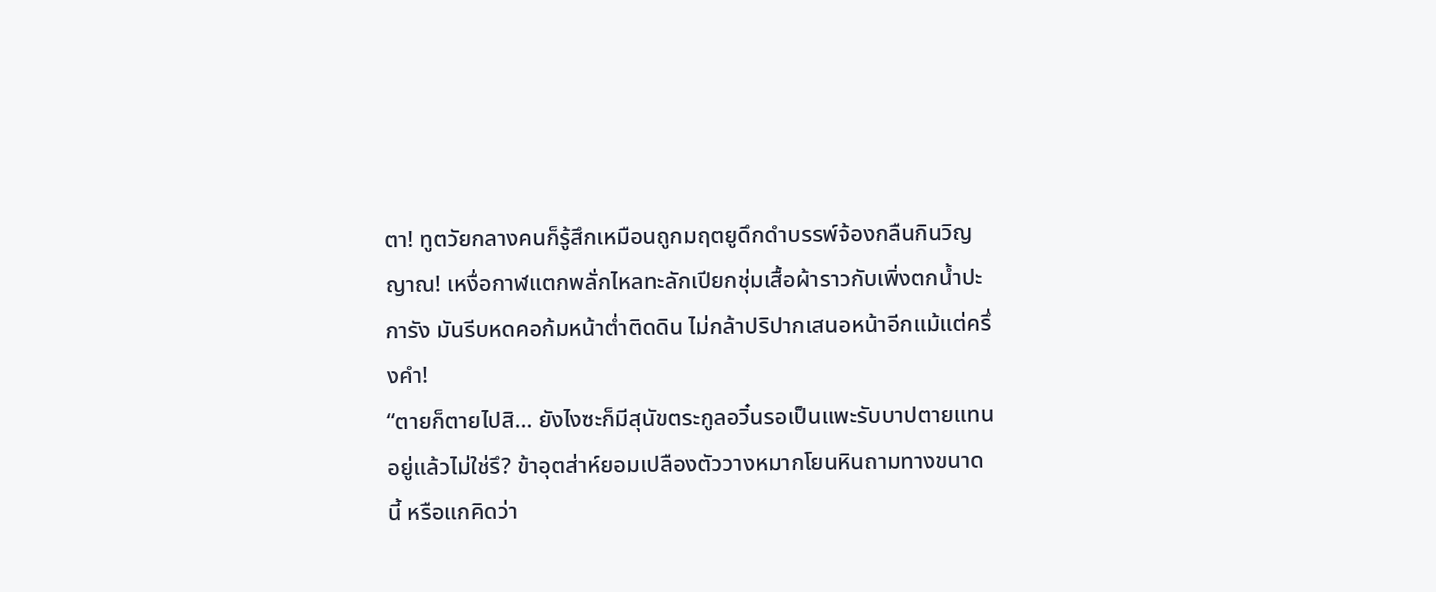ตา! ทูตวัยกลางคนก็รู้สึกเหมือนถูกมฤตยูดึกดำบรรพ์จ้องกลืนกินวิญญาณ! เหงื่อกาฬแตกพลั่กไหลทะลักเปียกชุ่มเสื้อผ้าราวกับเพิ่งตกน้ำปะการัง มันรีบหดคอก้มหน้าต่ำติดดิน ไม่กล้าปริปากเสนอหน้าอีกแม้แต่ครึ่งคำ!
“ตายก็ตายไปสิ… ยังไงซะก็มีสุนัขตระกูลอวิ๋นรอเป็นแพะรับบาปตายแทนอยู่แล้วไม่ใช่รึ? ข้าอุตส่าห์ยอมเปลืองตัววางหมากโยนหินถามทางขนาดนี้ หรือแกคิดว่า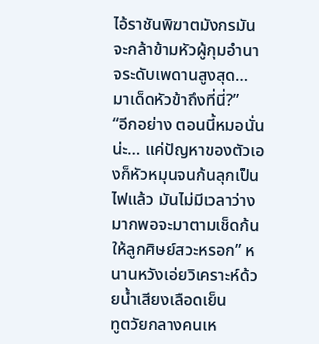ไอ้ราชันพิฆาตมังกรมันจะกล้าข้ามหัวผู้กุมอำนาจระดับเพดานสูงสุด… มาเด็ดหัวข้าถึงที่นี่?”
“อีกอย่าง ตอนนี้หมอนั่นน่ะ… แค่ปัญหาของตัวเองก็หัวหมุนจนก้นลุกเป็นไฟแล้ว มันไม่มีเวลาว่างมากพอจะมาตามเช็ดก้นให้ลูกศิษย์สวะหรอก” หนานหวังเอ่ยวิเคราะห์ด้วยน้ำเสียงเลือดเย็น
ทูตวัยกลางคนเห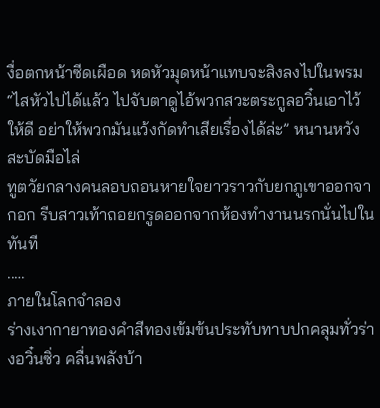งื่อตกหน้าซีดเผือด หดหัวมุดหน้าแทบจะสิงลงไปในพรม
“ไสหัวไปได้แล้ว ไปจับตาดูไอ้พวกสวะตระกูลอวิ๋นเอาไว้ให้ดี อย่าให้พวกมันแว้งกัดทำเสียเรื่องได้ล่ะ” หนานหวังสะบัดมือไล่
ทูตวัยกลางคนลอบถอนหายใจยาวราวกับยกภูเขาออกจากอก รีบสาวเท้าถอยกรูดออกจากห้องทำงานนรกนั่นไปในทันที
..…
ภายในโลกจำลอง
ร่างเงากายาทองคำสีทองเข้มข้นประทับทาบปกคลุมทั่วร่างอวิ๋นซิ่ว คลื่นพลังบ้า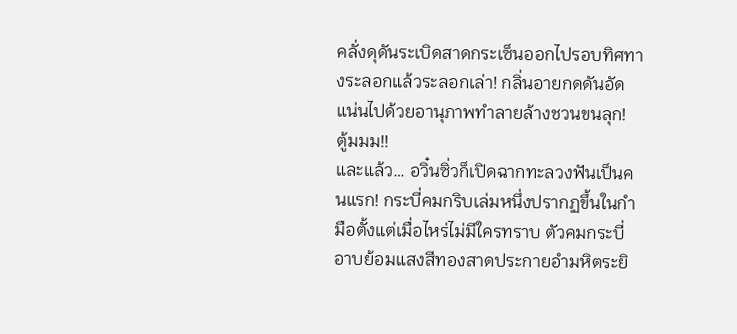คลั่งดุดันระเบิดสาดกระเซ็นออกไปรอบทิศทางระลอกแล้วระลอกเล่า! กลิ่นอายกดดันอัดแน่นไปด้วยอานุภาพทำลายล้างชวนขนลุก!
ตู้มมม!!
และแล้ว… อวิ๋นซิ่วก็เปิดฉากทะลวงฟันเป็นคนแรก! กระบี่คมกริบเล่มหนึ่งปรากฏขึ้นในกำมือตั้งแต่เมื่อไหร่ไม่มีใครทราบ ตัวคมกระบี่อาบย้อมแสงสีทองสาดประกายอำมหิตระยิ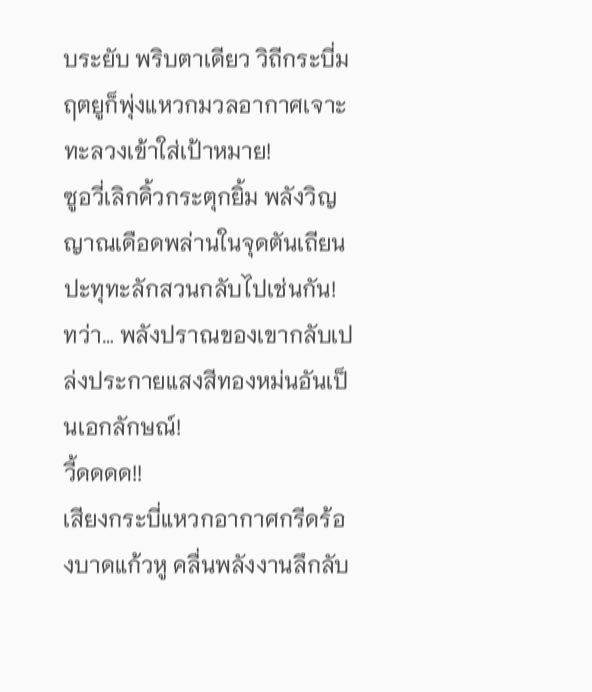บระยับ พริบตาเดียว วิถีกระบี่มฤตยูก็พุ่งแหวกมวลอากาศเจาะทะลวงเข้าใส่เป้าหมาย!
ซูอวี่เลิกคิ้วกระตุกยิ้ม พลังวิญญาณเดือดพล่านในจุดตันเถียนปะทุทะลักสวนกลับไปเช่นกัน!
ทว่า… พลังปราณของเขากลับเปล่งประกายแสงสีทองหม่นอันเป็นเอกลักษณ์!
วี้ดดดด!!
เสียงกระบี่แหวกอากาศกรีดร้องบาดแก้วหู คลื่นพลังงานลึกลับ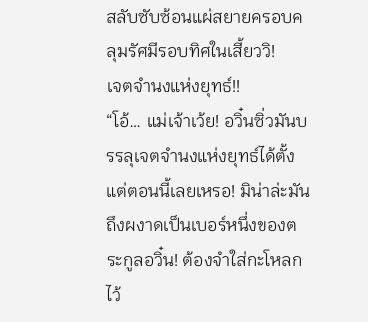สลับซับซ้อนแผ่สยายครอบคลุมรัศมีรอบทิศในเสี้ยววิ!
เจตจำนงแห่งยุทธ์!!
“โอ้… แม่เจ้าเว้ย! อวิ๋นซิ่วมันบรรลุเจตจำนงแห่งยุทธ์ได้ตั้งแต่ตอนนี้เลยเหรอ! มิน่าล่ะมันถึงผงาดเป็นเบอร์หนึ่งของตระกูลอวิ๋น! ต้องจำใส่กะโหลกไว้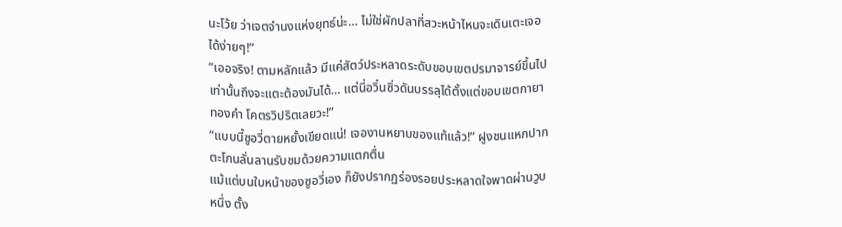นะโว้ย ว่าเจตจำนงแห่งยุทธ์น่ะ… ไม่ใช่ผักปลาที่สวะหน้าไหนจะเดินเตะเจอได้ง่ายๆ!”
“เออจริง! ตามหลักแล้ว มีแค่สัตว์ประหลาดระดับขอบเขตปรมาจารย์ขึ้นไปเท่านั้นถึงจะแตะต้องมันได้… แต่นี่อวิ๋นซิ่วดันบรรลุได้ตั้งแต่ขอบเขตกายาทองคำ โคตรวิปริตเลยวะ!”
“แบบนี้ซูอวี่ตายหยั้งเขียดแน่! เจองานหยาบของแท้แล้ว!” ฝูงชนแหกปากตะโกนลั่นลานรับชมด้วยความแตกตื่น
แม้แต่บนใบหน้าของซูอวี่เอง ก็ยังปรากฏร่องรอยประหลาดใจพาดผ่านวูบหนึ่ง ตั้ง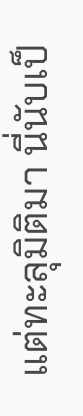แต่ทะลุมิติมา นี่นับเป็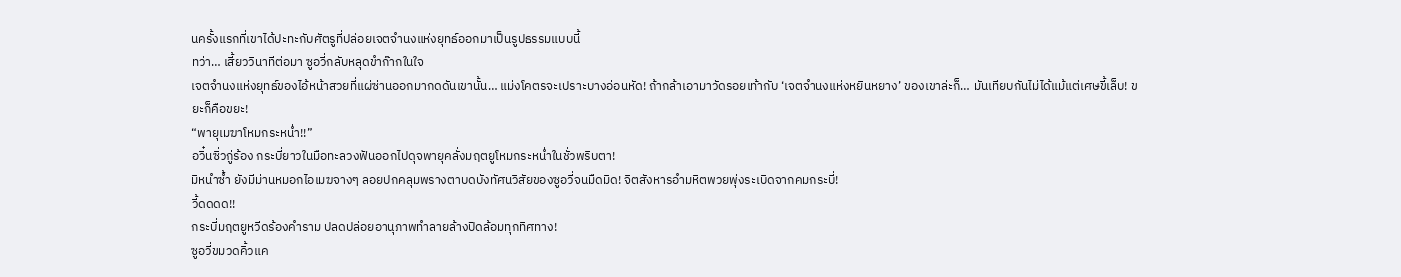นครั้งแรกที่เขาได้ปะทะกับศัตรูที่ปล่อยเจตจำนงแห่งยุทธ์ออกมาเป็นรูปธรรมแบบนี้
ทว่า… เสี้ยววินาทีต่อมา ซูอวี่กลับหลุดขำก๊ากในใจ
เจตจำนงแห่งยุทธ์ของไอ้หน้าสวยที่แผ่ซ่านออกมากดดันเขานั้น… แม่งโคตรจะเปราะบางอ่อนหัด! ถ้ากล้าเอามาวัดรอยเท้ากับ ‘เจตจำนงแห่งหยินหยาง’ ของเขาล่ะก็… มันเทียบกันไม่ได้แม้แต่เศษขี้เล็บ! ขยะก็คือขยะ!
“พายุเมฆาโหมกระหน่ำ!!”
อวิ๋นซิ่วกู่ร้อง กระบี่ยาวในมือทะลวงฟันออกไปดุจพายุคลั่งมฤตยูโหมกระหน่ำในชั่วพริบตา!
มิหนำซ้ำ ยังมีม่านหมอกไอเมฆจางๆ ลอยปกคลุมพรางตาบดบังทัศนวิสัยของซูอวี่จนมืดมิด! จิตสังหารอำมหิตพวยพุ่งระเบิดจากคมกระบี่!
วี้ดดดด!!
กระบี่มฤตยูหวีดร้องคำราม ปลดปล่อยอานุภาพทำลายล้างปิดล้อมทุกทิศทาง!
ซูอวี่ขมวดคิ้วแค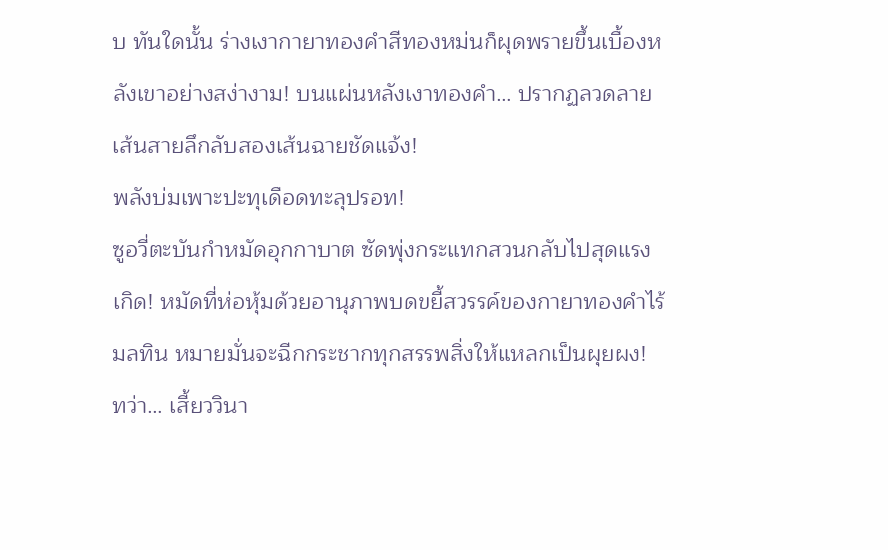บ ทันใดนั้น ร่างเงากายาทองคำสีทองหม่นก็ผุดพรายขึ้นเบื้องหลังเขาอย่างสง่างาม! บนแผ่นหลังเงาทองคำ… ปรากฏลวดลายเส้นสายลึกลับสองเส้นฉายชัดแจ้ง!
พลังบ่มเพาะปะทุเดือดทะลุปรอท!
ซูอวี่ตะบันกำหมัดอุกกาบาต ซัดพุ่งกระแทกสวนกลับไปสุดแรงเกิด! หมัดที่ห่อหุ้มด้วยอานุภาพบดขยี้สวรรค์ของกายาทองคำไร้มลทิน หมายมั่นจะฉีกกระชากทุกสรรพสิ่งให้แหลกเป็นผุยผง!
ทว่า… เสี้ยววินา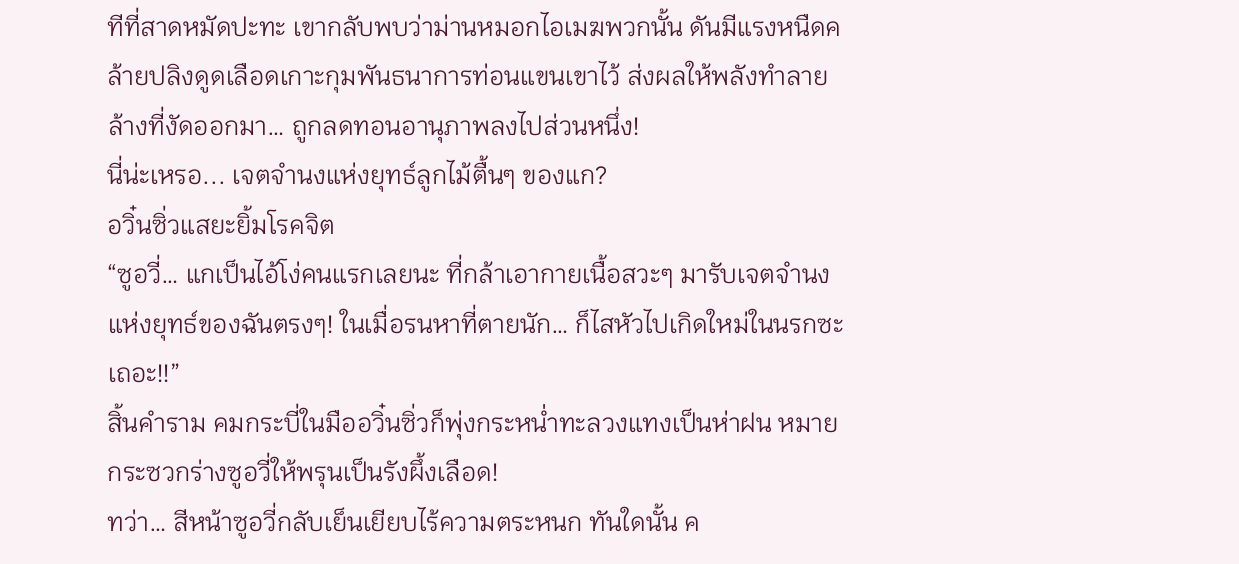ทีที่สาดหมัดปะทะ เขากลับพบว่าม่านหมอกไอเมฆพวกนั้น ดันมีแรงหนืดคล้ายปลิงดูดเลือดเกาะกุมพันธนาการท่อนแขนเขาไว้ ส่งผลให้พลังทำลายล้างที่งัดออกมา… ถูกลดทอนอานุภาพลงไปส่วนหนึ่ง!
นี่น่ะเหรอ... เจตจำนงแห่งยุทธ์ลูกไม้ตื้นๆ ของแก?
อวิ๋นซิ่วแสยะยิ้มโรคจิต
“ซูอวี่… แกเป็นไอ้โง่คนแรกเลยนะ ที่กล้าเอากายเนื้อสวะๆ มารับเจตจำนงแห่งยุทธ์ของฉันตรงๆ! ในเมื่อรนหาที่ตายนัก… ก็ไสหัวไปเกิดใหม่ในนรกซะเถอะ!!”
สิ้นคำราม คมกระบี่ในมืออวิ๋นซิ่วก็พุ่งกระหน่ำทะลวงแทงเป็นห่าฝน หมายกระซวกร่างซูอวี่ให้พรุนเป็นรังผึ้งเลือด!
ทว่า… สีหน้าซูอวี่กลับเย็นเยียบไร้ความตระหนก ทันใดนั้น ค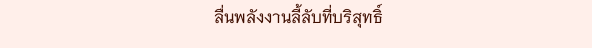ลื่นพลังงานลี้ลับที่บริสุทธิ์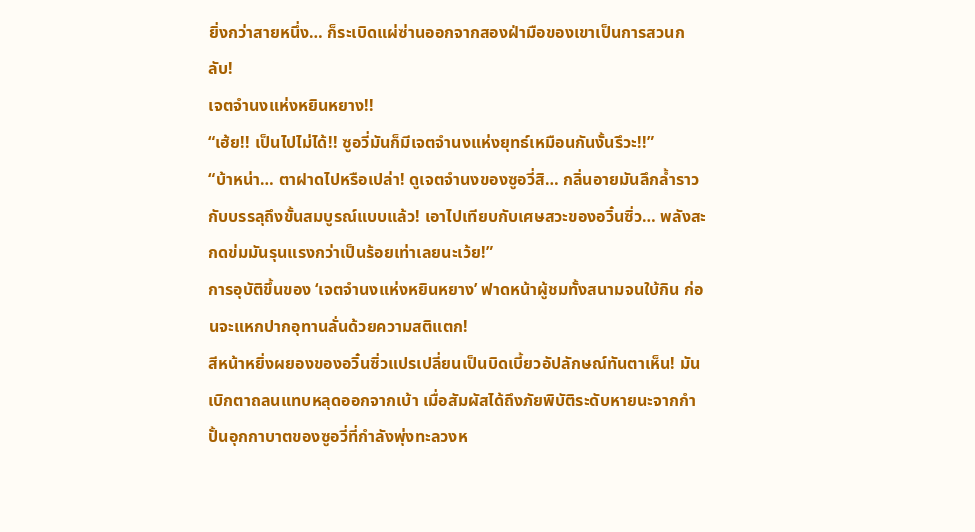ยิ่งกว่าสายหนึ่ง… ก็ระเบิดแผ่ซ่านออกจากสองฝ่ามือของเขาเป็นการสวนกลับ!
เจตจำนงแห่งหยินหยาง!!
“เฮ้ย!! เป็นไปไม่ได้!! ซูอวี่มันก็มีเจตจำนงแห่งยุทธ์เหมือนกันงั้นรึวะ!!”
“บ้าหน่า… ตาฝาดไปหรือเปล่า! ดูเจตจำนงของซูอวี่สิ… กลิ่นอายมันลึกล้ำราวกับบรรลุถึงขั้นสมบูรณ์แบบแล้ว! เอาไปเทียบกับเศษสวะของอวิ๋นซิ่ว… พลังสะกดข่มมันรุนแรงกว่าเป็นร้อยเท่าเลยนะเว้ย!”
การอุบัติขึ้นของ ‘เจตจำนงแห่งหยินหยาง’ ฟาดหน้าผู้ชมทั้งสนามจนใบ้กิน ก่อนจะแหกปากอุทานลั่นด้วยความสติแตก!
สีหน้าหยิ่งผยองของอวิ๋นซิ่วแปรเปลี่ยนเป็นบิดเบี้ยวอัปลักษณ์ทันตาเห็น! มันเบิกตาถลนแทบหลุดออกจากเบ้า เมื่อสัมผัสได้ถึงภัยพิบัติระดับหายนะจากกำปั้นอุกกาบาตของซูอวี่ที่กำลังพุ่งทะลวงห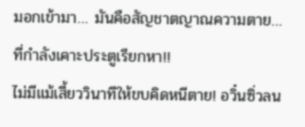มอกเข้ามา… มันคือสัญชาตญาณความตาย… ที่กำลังเคาะประตูเรียกหา!!
ไม่มีแม้เสี้ยววินาทีให้ขบคิดหนีตาย! อวิ๋นซิ่วลน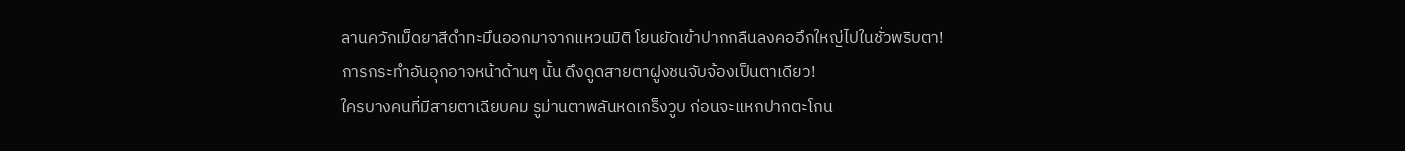ลานควักเม็ดยาสีดำทะมึนออกมาจากแหวนมิติ โยนยัดเข้าปากกลืนลงคออึกใหญ่ไปในชั่วพริบตา!
การกระทำอันอุกอาจหน้าด้านๆ นั้น ดึงดูดสายตาฝูงชนจับจ้องเป็นตาเดียว!
ใครบางคนที่มีสายตาเฉียบคม รูม่านตาพลันหดเกร็งวูบ ก่อนจะแหกปากตะโกน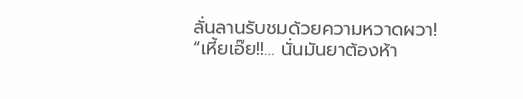ลั่นลานรับชมด้วยความหวาดผวา!
“เหี้ยเอ๊ย!!… นั่นมันยาต้องห้า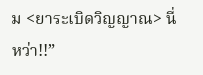ม <ยาระเบิดวิญญาณ> นี่หว่า!!”